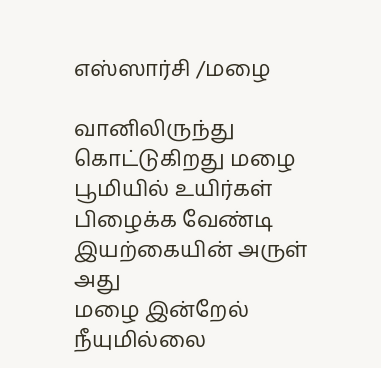எஸ்ஸார்சி /மழை

வானிலிருந்து கொட்டுகிறது மழை
பூமியில் உயிர்கள்
பிழைக்க வேண்டி
இயற்கையின் அருள் அது
மழை இன்றேல்
நீயுமில்லை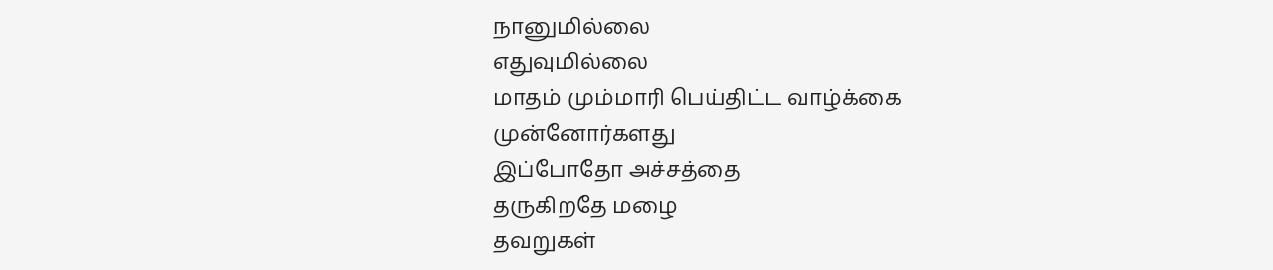நானுமில்லை
எதுவுமில்லை
மாதம் மும்மாரி பெய்திட்ட வாழ்க்கை
முன்னோர்களது
இப்போதோ அச்சத்தை
தருகிறதே மழை
தவறுகள்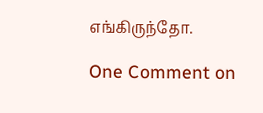எங்கிருந்தோ.

One Comment on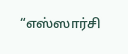“எஸ்ஸார்சி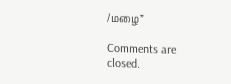/மழை”

Comments are closed.